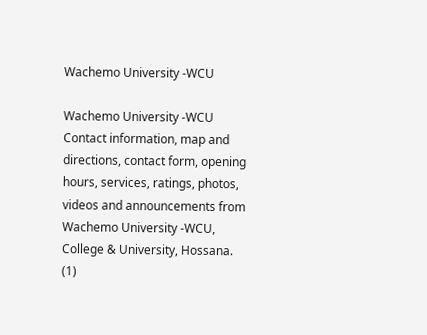Wachemo University -WCU

Wachemo University -WCU Contact information, map and directions, contact form, opening hours, services, ratings, photos, videos and announcements from Wachemo University -WCU, College & University, Hossana.
(1)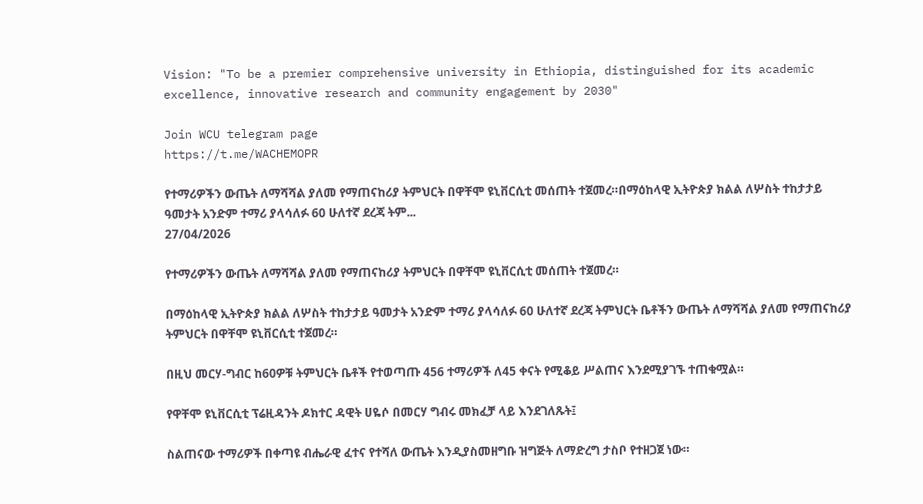Vision: "To be a premier comprehensive university in Ethiopia, distinguished for its academic excellence, innovative research and community engagement by 2030"

Join WCU telegram page
https://t.me/WACHEMOPR

የተማሪዎችን ውጤት ለማሻሻል ያለመ የማጠናከሪያ ትምህርት በዋቸሞ ዩኒቨርሲቲ መሰጠት ተጀመረ።በማዕከላዊ ኢትዮጵያ ክልል ለሦስት ተከታታይ ዓመታት አንድም ተማሪ ያላሳለፉ 60 ሁለተኛ ደረጃ ትም...
27/04/2026

የተማሪዎችን ውጤት ለማሻሻል ያለመ የማጠናከሪያ ትምህርት በዋቸሞ ዩኒቨርሲቲ መሰጠት ተጀመረ።

በማዕከላዊ ኢትዮጵያ ክልል ለሦስት ተከታታይ ዓመታት አንድም ተማሪ ያላሳለፉ 60 ሁለተኛ ደረጃ ትምህርት ቤቶችን ውጤት ለማሻሻል ያለመ የማጠናከሪያ ትምህርት በዋቸሞ ዩኒቨርሲቲ ተጀመረ።

በዚህ መርሃ-ግብር ከ60ዎቹ ትምህርት ቤቶች የተወጣጡ 456 ተማሪዎች ለ45 ቀናት የሚቆይ ሥልጠና እንደሚያገኙ ተጠቁሟል።

የዋቸሞ ዩኒቨርሲቲ ፕሬዚዳንት ዶክተር ዳዊት ሀዬሶ በመርሃ ግብሩ መክፈቻ ላይ እንደገለጹት፤

ስልጠናው ተማሪዎች በቀጣዩ ብሔራዊ ፈተና የተሻለ ውጤት እንዲያስመዘግቡ ዝግጅት ለማድረግ ታስቦ የተዘጋጀ ነው።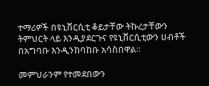ተማሪዎች በዩኒቨርሲቲ ቆይታቸው ትኩረታቸውን ትምህርት ላይ እንዲያደርጉና የዩኒቨርሲቲውን ሀብቶች በአግባቡ እንዲንከባከቡ አሳስበዋል።

መምህራንም የተመደበውን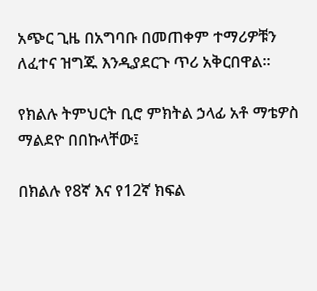አጭር ጊዜ በአግባቡ በመጠቀም ተማሪዎቹን ለፈተና ዝግጁ እንዲያደርጉ ጥሪ አቅርበዋል።

የክልሉ ትምህርት ቢሮ ምክትል ኃላፊ አቶ ማቴዎስ ማልደዮ በበኩላቸው፤

በክልሉ የ8ኛ እና የ12ኛ ክፍል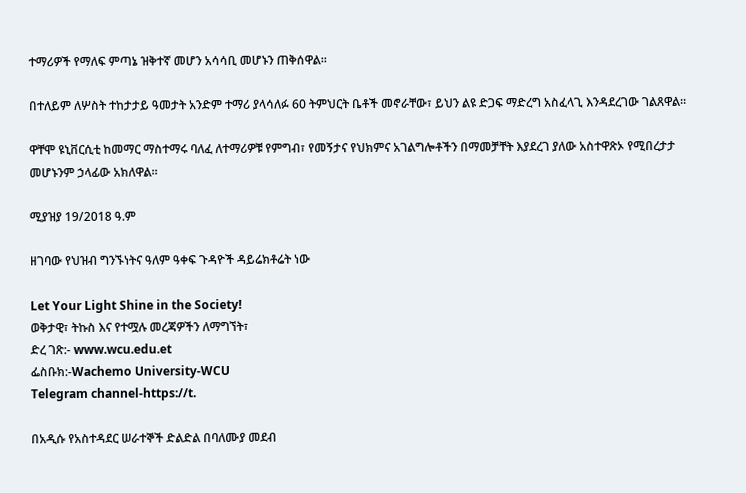ተማሪዎች የማለፍ ምጣኔ ዝቅተኛ መሆን አሳሳቢ መሆኑን ጠቅሰዋል።

በተለይም ለሦስት ተከታታይ ዓመታት አንድም ተማሪ ያላሳለፉ 60 ትምህርት ቤቶች መኖራቸው፣ ይህን ልዩ ድጋፍ ማድረግ አስፈላጊ እንዳደረገው ገልጸዋል።

ዋቸሞ ዩኒቨርሲቲ ከመማር ማስተማሩ ባለፈ ለተማሪዎቹ የምግብ፣ የመኝታና የህክምና አገልግሎቶችን በማመቻቸት እያደረገ ያለው አስተዋጽኦ የሚበረታታ መሆኑንም ኃላፊው አክለዋል።

ሚያዝያ 19/2018 ዓ.ም

ዘገባው የህዝብ ግንኙነትና ዓለም ዓቀፍ ጉዳዮች ዳይሬክቶሬት ነው

Let Your Light Shine in the Society!
ወቅታዊ፣ ትኩስ እና የተሟሉ መረጃዎችን ለማግኘት፣
ድረ ገጽ:- www.wcu.edu.et
ፌስቡክ:-Wachemo University-WCU
Telegram channel-https://t.

በአዲሱ የአስተዳደር ሠራተኞች ድልድል በባለሙያ መደብ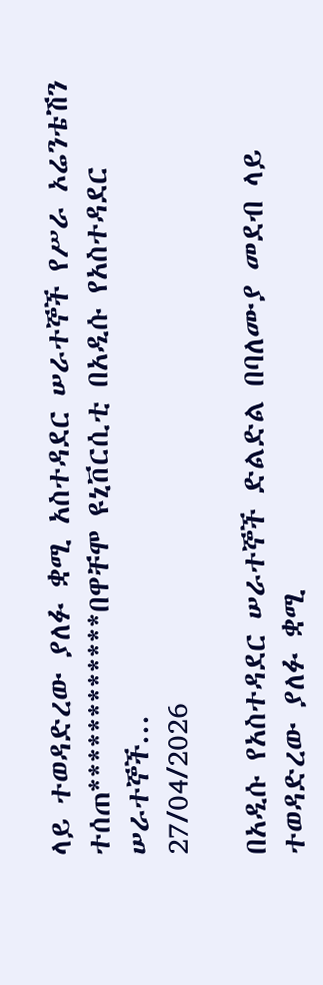ላይ ተወዳድረው ያለፉ ቋሚ አስተዳደር ሠራተኞች የሥራ ኦሬንቴሽን ተሰጠ************በዋቸሞ ዩኒቨርሲቲ በአዲሱ የአስተዳደር ሠራተኞች...
27/04/2026

በአዲሱ የአስተዳደር ሠራተኞች ድልድል በባለሙያ መደብ ላይ ተወዳድረው ያለፉ ቋሚ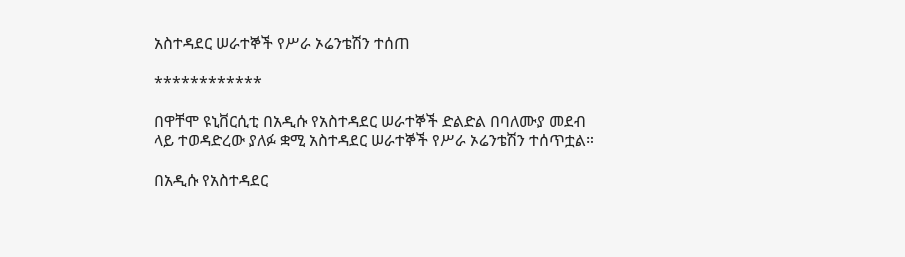አስተዳደር ሠራተኞች የሥራ ኦሬንቴሽን ተሰጠ

************

በዋቸሞ ዩኒቨርሲቲ በአዲሱ የአስተዳደር ሠራተኞች ድልድል በባለሙያ መደብ ላይ ተወዳድረው ያለፉ ቋሚ አስተዳደር ሠራተኞች የሥራ ኦሬንቴሽን ተሰጥቷል።

በአዲሱ የአስተዳደር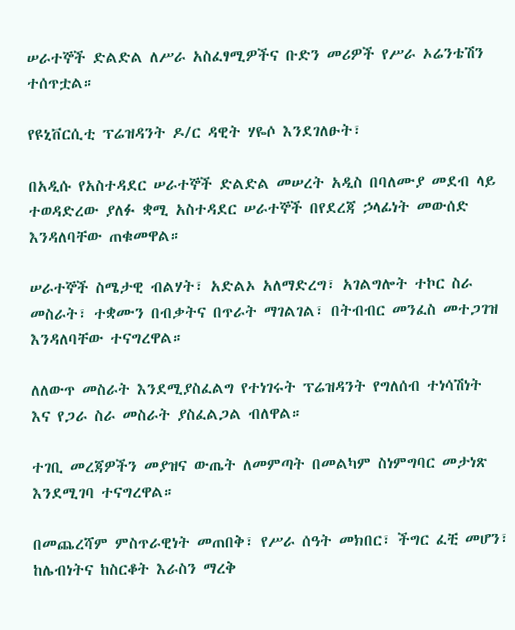ሠራተኞች ድልድል ለሥራ አስፈፃሚዎችና ቡድን መሪዎች የሥራ ኦሬንቴሽን ተሰጥቷል።

የዩኒቨርሲቲ ፕሬዝዳንት ዶ/ር ዳዊት ሃዬሶ እንደገለፁት፣

በአዲሱ የአስተዳደር ሠራተኞች ድልድል መሠረት አዲስ በባለሙያ መደብ ላይ ተወዳድረው ያለፉ ቋሚ አስተዳደር ሠራተኞች በየደረጃ ኃላፊነት መውሰድ እንዳለባቸው ጠቁመዋል።

ሠራተኞች ስሜታዊ ብልሃት፣ አድልኦ አለማድረግ፣ አገልግሎት ተኮር ስራ መስራት፣ ተቋሙን በብቃትና በጥራት ማገልገል፣ በትብብር መንፈስ መተጋገዝ እንዳለባቸው ተናግረዋል።

ለለውጥ መስራት እንደሚያስፈልግ የተነገሩት ፕሬዝዳንት የግለሰብ ተነሳሽነት እና የጋራ ስራ መስራት ያስፈልጋል ብለዋል።

ተገቢ መረጃዎችን መያዝና ውጤት ለመምጣት በመልካም ስነምግባር መታነጽ እንደሚገባ ተናግረዋል።

በመጨረሻም ምስጥራዊነት መጠበቅ፣ የሥራ ሰዓት መክበር፣ ችግር ፈቺ መሆን፣ ከሌብነትና ከስርቆት እራስን ማረቅ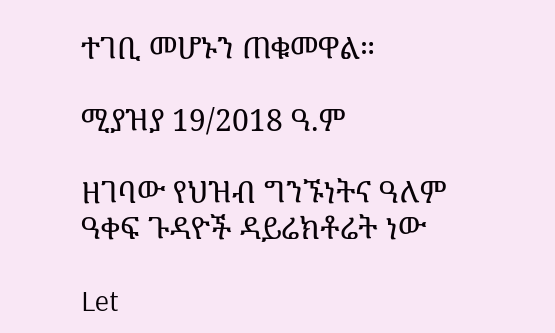ተገቢ መሆኑን ጠቁመዋል።

ሚያዝያ 19/2018 ዓ.ም

ዘገባው የህዝብ ግንኙነትና ዓለም ዓቀፍ ጉዳዮች ዳይሬክቶሬት ነው

Let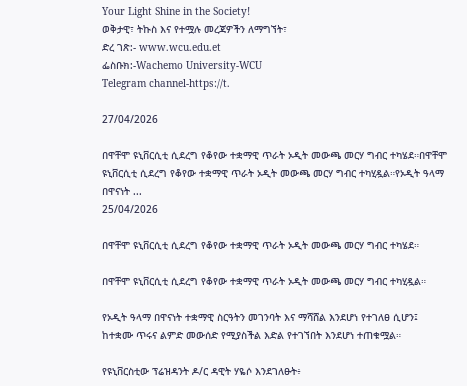Your Light Shine in the Society!
ወቅታዊ፣ ትኩስ እና የተሟሉ መረጃዎችን ለማግኘት፣
ድረ ገጽ:- www.wcu.edu.et
ፌስቡክ:-Wachemo University-WCU
Telegram channel-https://t.

27/04/2026

በዋቸሞ ዩኒቨርሲቲ ሲደረግ የቆየው ተቋማዊ ጥራት ኦዲት መውጫ መርሃ ግብር ተካሄደ።በዋቸሞ ዩኒቨርሲቲ ሲደረግ የቆየው ተቋማዊ ጥራት ኦዲት መውጫ መርሃ ግብር ተካሂዷል።የኦዲት ዓላማ በዋናነት ...
25/04/2026

በዋቸሞ ዩኒቨርሲቲ ሲደረግ የቆየው ተቋማዊ ጥራት ኦዲት መውጫ መርሃ ግብር ተካሄደ።

በዋቸሞ ዩኒቨርሲቲ ሲደረግ የቆየው ተቋማዊ ጥራት ኦዲት መውጫ መርሃ ግብር ተካሂዷል።

የኦዲት ዓላማ በዋናነት ተቋማዊ ስርዓትን መገንባት እና ማሻሸል እንደሆነ የተገለፀ ሲሆን፤ ከተቋሙ ጥሩና ልምድ መውሰድ የሚያስችል እድል የተገኘበት እንደሆነ ተጠቁሟል።

የዩኒቨርስቲው ፕሬዝዳንት ዶ/ር ዳዊት ሃዬሶ እንደገለፁት፥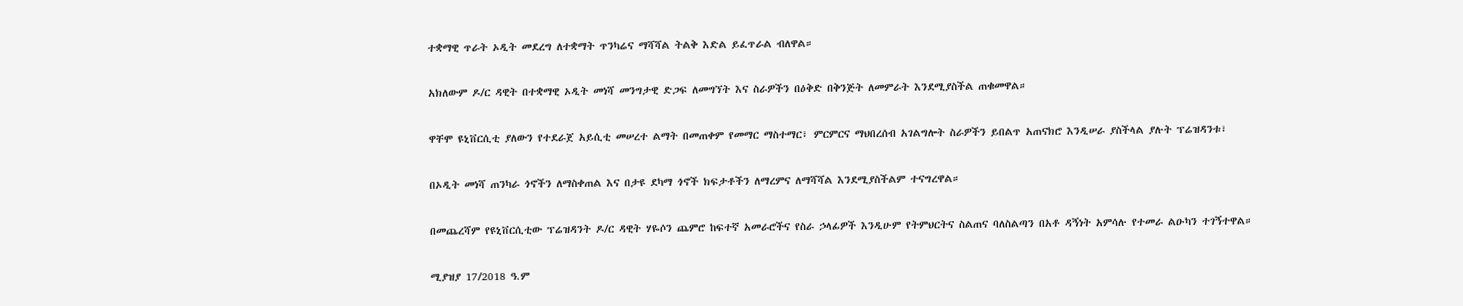ተቋማዊ ጥራት ኦዲት መደረግ ለተቋማት ጥንካሬና ማሻሻል ትልቅ እድል ይፈጥራል ብለዋል።

አክለውም ዶ/ር ዳዊት በተቋማዊ ኦዲት መነሻ መንግታዊ ድጋፍ ለመግኘት እና ስራዎችን በዕቅድ በቅንጅት ለመምራት እንደሚያስችል ጠቁመዋል።

ዋቸሞ ዩኒቨርሲቲ ያለውን የተደራጀ አይሲቲ መሠረተ ልማት በመጠቀም የመማር ማስተማር፣ ምርምርና ማህበረሰብ አገልግሎት ስራዎችን ይበልጥ አጠናክሮ እንዲሠራ ያስችላል ያሉት ፕሬዝዳንቱ፣

በኦዲት መነሻ ጠንካራ ጎኖችን ለማስቀጠል እና በታዩ ደካማ ጎኖች ክፍታቶችን ለማረምና ለማሻሻል እንደሚያስችልም ተናግረዋል።

በመጨረሻም የዩኒቨርሲቲው ፕሬዝዳንት ዶ/ር ዳዊት ሃዬሶን ጨምሮ ከፍተኛ አመራሮችና የስራ ኃላፊዎች እንዲሁም የትምህርትና ስልጠና ባለስልጣን በአቶ ዳኝነት አምሳሉ የተመራ ልዑካን ተገኝተዋል።

ሚያዝያ 17/2018 ዓ.ም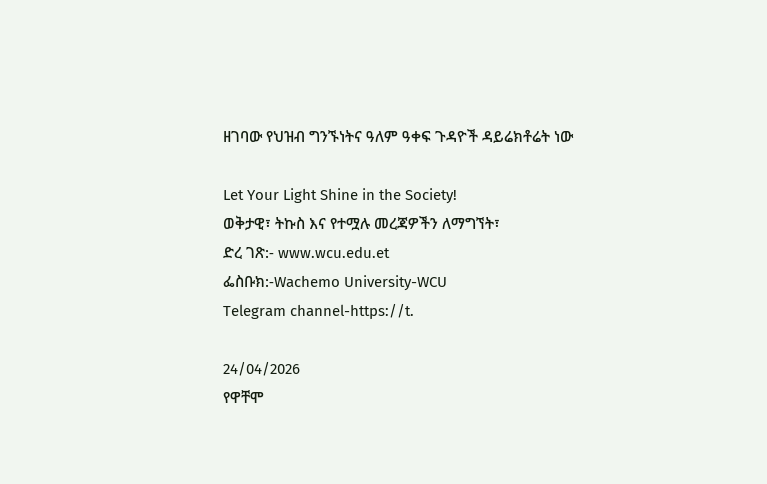ዘገባው የህዝብ ግንኙነትና ዓለም ዓቀፍ ጉዳዮች ዳይሬክቶሬት ነው

Let Your Light Shine in the Society!
ወቅታዊ፣ ትኩስ እና የተሟሉ መረጃዎችን ለማግኘት፣
ድረ ገጽ:- www.wcu.edu.et
ፌስቡክ:-Wachemo University-WCU
Telegram channel-https://t.

24/04/2026
የዋቸሞ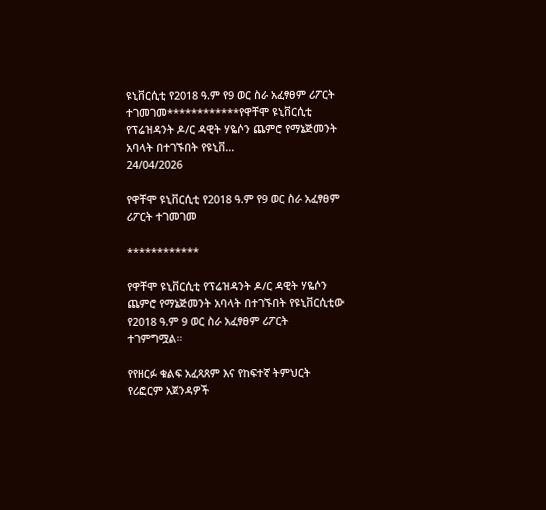ዩኒቨርሲቲ የ2018 ዓ.ም የ9 ወር ስራ አፈፃፀም ሪፖርት ተገመገመ************የዋቸሞ ዩኒቨርሲቲ የፕሬዝዳንት ዶ/ር ዳዊት ሃዬሶን ጨምሮ የማኔጅመንት አባላት በተገኙበት የዩኒቨ...
24/04/2026

የዋቸሞ ዩኒቨርሲቲ የ2018 ዓ.ም የ9 ወር ስራ አፈፃፀም ሪፖርት ተገመገመ

************

የዋቸሞ ዩኒቨርሲቲ የፕሬዝዳንት ዶ/ር ዳዊት ሃዬሶን ጨምሮ የማኔጅመንት አባላት በተገኙበት የዩኒቨርሲቲው የ2018 ዓ.ም 9 ወር ስራ አፈፃፀም ሪፖርት ተገምግሟል።

የየዘርፉ ቁልፍ አፈጻጸም እና የከፍተኛ ትምህርት የሪፎርም አጀንዳዎች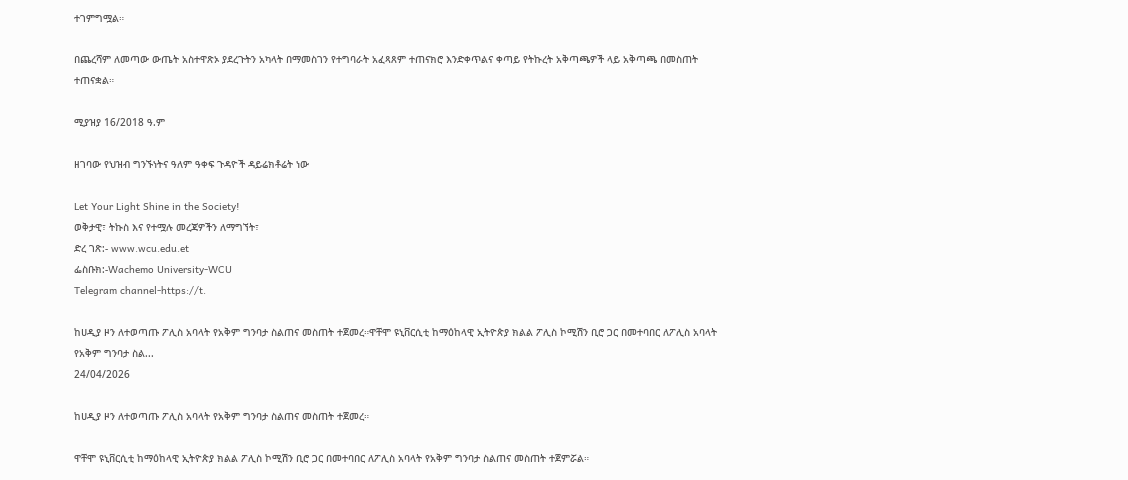ተገምግሟል።

በጨረሻም ለመጣው ውጤት አስተዋጽኦ ያደረጉትን አካላት በማመስገን የተግባራት አፈጻጸም ተጠናክሮ እንድቀጥልና ቀጣይ የትኩረት አቅጣጫዎች ላይ አቅጣጫ በመስጠት ተጠናቋል።

ሚያዝያ 16/2018 ዓ.ም

ዘገባው የህዝብ ግንኙነትና ዓለም ዓቀፍ ጉዳዮች ዳይሬክቶሬት ነው

Let Your Light Shine in the Society!
ወቅታዊ፣ ትኩስ እና የተሟሉ መረጃዎችን ለማግኘት፣
ድረ ገጽ:- www.wcu.edu.et
ፌስቡክ:-Wachemo University-WCU
Telegram channel-https://t.

ከሀዲያ ዞን ለተወጣጡ ፖሊስ አባላት የአቅም ግንባታ ስልጠና መስጠት ተጀመረ።ዋቸሞ ዩኒቨርሲቲ ከማዕከላዊ ኢትዮጵያ ክልል ፖሊስ ኮሚሽን ቢሮ ጋር በመተባበር ለፖሊስ አባላት የአቅም ግንባታ ስል...
24/04/2026

ከሀዲያ ዞን ለተወጣጡ ፖሊስ አባላት የአቅም ግንባታ ስልጠና መስጠት ተጀመረ።

ዋቸሞ ዩኒቨርሲቲ ከማዕከላዊ ኢትዮጵያ ክልል ፖሊስ ኮሚሽን ቢሮ ጋር በመተባበር ለፖሊስ አባላት የአቅም ግንባታ ስልጠና መስጠት ተጀምሯል።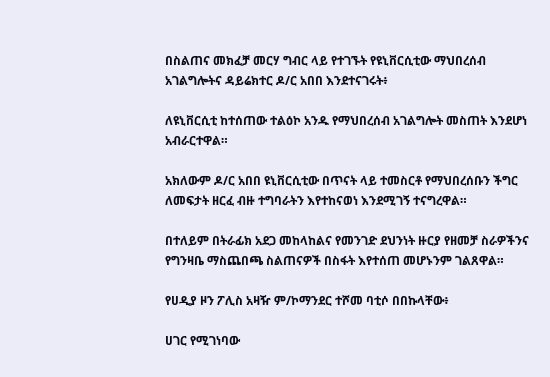በስልጠና መክፈቻ መርሃ ግብር ላይ የተገኙት የዩኒቨርሲቲው ማህበረሰብ አገልግሎትና ዳይሬክተር ዶ/ር አበበ እንደተናገሩት፥

ለዩኒቨርሲቲ ከተሰጠው ተልዕኮ አንዱ የማህበረሰብ አገልግሎት መስጠት እንደሆነ አብራርተዋል።

አክለውም ዶ/ር አበበ ዩኒቨርሲቲው በጥናት ላይ ተመስርቶ የማህበረሰቡን ችግር ለመፍታት ዘርፈ ብዙ ተግባራትን እየተከናወነ እንደሚገኝ ተናግረዋል።

በተለይም በትራፊክ አደጋ መከላከልና የመንገድ ደህንነት ዙርያ የዘመቻ ስራዎችንና የግንዛቤ ማስጨበጫ ስልጠናዎች በስፋት እየተሰጠ መሆኑንም ገልጸዋል።

የሀዲያ ዞን ፖሊስ አዛዥ ም/ኮማንደር ተሾመ ባቲሶ በበኩላቸው፥

ሀገር የሚገነባው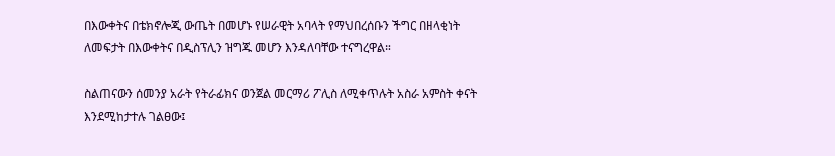በእውቀትና በቴክኖሎጂ ውጤት በመሆኑ የሠራዊት አባላት የማህበረሰቡን ችግር በዘላቂነት ለመፍታት በእውቀትና በዲስፕሊን ዝግጁ መሆን እንዳለባቸው ተናግረዋል።

ስልጠናውን ሰመንያ አራት የትራፊክና ወንጀል መርማሪ ፖሊስ ለሚቀጥሉት አስራ አምስት ቀናት እንደሚከታተሉ ገልፀው፤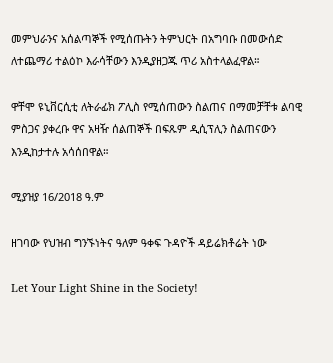መምህራንና አሰልጣኞች የሚሰጡትን ትምህርት በአግባቡ በመውሰድ ለተጨማሪ ተልዕኮ እራሳቸውን እንዲያዘጋጁ ጥሪ አስተላልፈዋል።

ዋቸሞ ዩኒቨርሲቲ ለትራፊክ ፖሊስ የሚሰጠውን ስልጠና በማመቻቸቱ ልባዊ ምስጋና ያቀረቡ ዋና አዛዥ ሰልጠኞች በፍጹም ዲሲፕሊን ስልጠናውን እንዲከታተሉ አሳሰበዋል።

ሚያዝያ 16/2018 ዓ.ም

ዘገባው የህዝብ ግንኙነትና ዓለም ዓቀፍ ጉዳዮች ዳይሬክቶሬት ነው

Let Your Light Shine in the Society!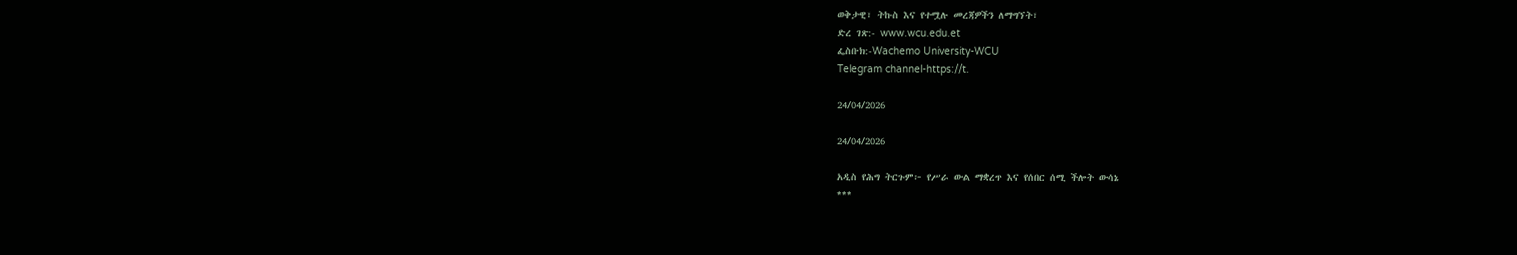ወቅታዊ፣ ትኩስ እና የተሟሉ መረጃዎችን ለማግኘት፣
ድረ ገጽ:- www.wcu.edu.et
ፌስቡክ:-Wachemo University-WCU
Telegram channel-https://t.

24/04/2026

24/04/2026

አዲስ የሕግ ትርጉም፦ የሥራ ውል ማቋረጥ እና የሰበር ሰሚ ችሎት ውሳኔ
***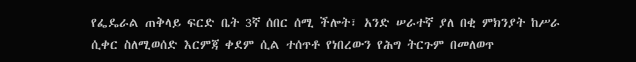የፌዴራል ጠቅላይ ፍርድ ቤት 3ኛ ሰበር ሰሚ ችሎት፣ አንድ ሠራተኛ ያለ በቂ ምክንያት ከሥራ ሲቀር ስለሚወሰድ እርምጃ ቀደም ሲል ተሰጥቶ የነበረውን የሕግ ትርጉም በመለወጥ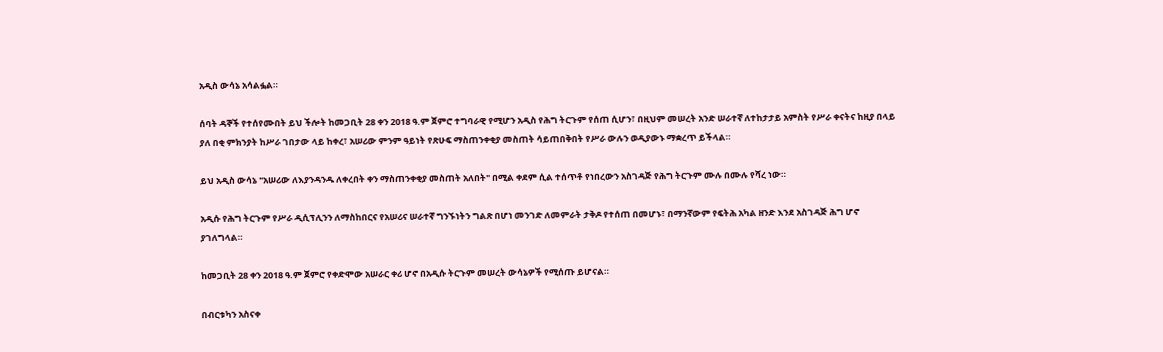አዲስ ውሳኔ አሳልፏል።

ሰባት ዳኞች የተሰየሙበት ይህ ችሎት ከመጋቢት 28 ቀን 2018 ዓ.ም ጀምሮ ተግባራዊ የሚሆን አዲስ የሕግ ትርጉም የሰጠ ሲሆን፣ በዚህም መሠረት አንድ ሠራተኛ ለተከታታይ አምስት የሥራ ቀናትና ከዚያ በላይ ያለ በቂ ምክንያት ከሥራ ገበታው ላይ ከቀረ፣ አሠሪው ምንም ዓይነት የጽሁፍ ማስጠንቀቂያ መስጠት ሳይጠበቅበት የሥራ ውሉን ወዲያውኑ ማቋረጥ ይችላል።

ይህ አዲስ ውሳኔ "አሠሪው ለእያንዳንዱ ለቀረበት ቀን ማስጠንቀቂያ መስጠት አለበት" በሚል ቀደም ሲል ተሰጥቶ የነበረውን አስገዳጅ የሕግ ትርጉም ሙሉ በሙሉ የሻረ ነው።

አዲሱ የሕግ ትርጉም የሥራ ዲሲፕሊንን ለማስከበርና የአሠሪና ሠራተኛ ግንኙነትን ግልጽ በሆነ መንገድ ለመምራት ታቅዶ የተሰጠ በመሆኑ፣ በማንኛውም የፍትሕ አካል ዘንድ እንደ አስገዳጅ ሕግ ሆኖ ያገለግላል።

ከመጋቢት 28 ቀን 2018 ዓ.ም ጀምሮ የቀድሞው አሠራር ቀሪ ሆኖ በአዲሱ ትርጉም መሠረት ውሳኔዎች የሚሰጡ ይሆናል።

በብርቱካን አስናቀ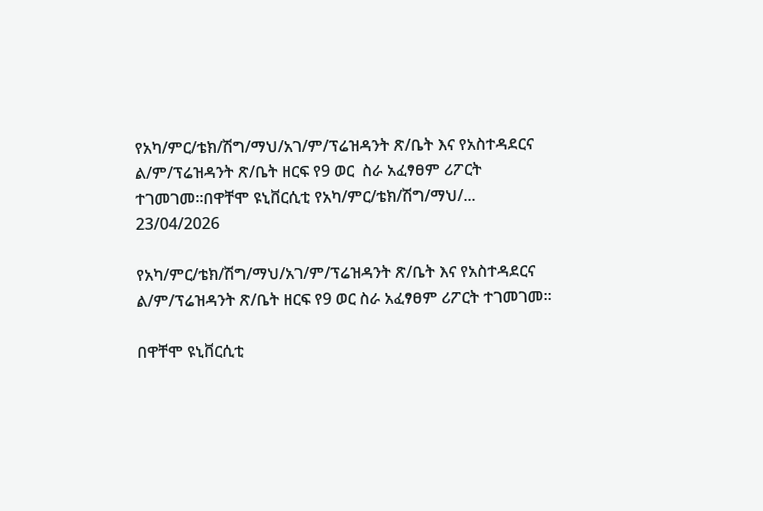የአካ/ምር/ቴክ/ሽግ/ማህ/አገ/ም/ፕሬዝዳንት ጽ/ቤት እና የአስተዳደርና ል/ም/ፕሬዝዳንት ጽ/ቤት ዘርፍ የ9 ወር  ስራ አፈፃፀም ሪፖርት ተገመገመ።በዋቸሞ ዩኒቨርሲቲ የአካ/ምር/ቴክ/ሽግ/ማህ/...
23/04/2026

የአካ/ምር/ቴክ/ሽግ/ማህ/አገ/ም/ፕሬዝዳንት ጽ/ቤት እና የአስተዳደርና ል/ም/ፕሬዝዳንት ጽ/ቤት ዘርፍ የ9 ወር ስራ አፈፃፀም ሪፖርት ተገመገመ።

በዋቸሞ ዩኒቨርሲቲ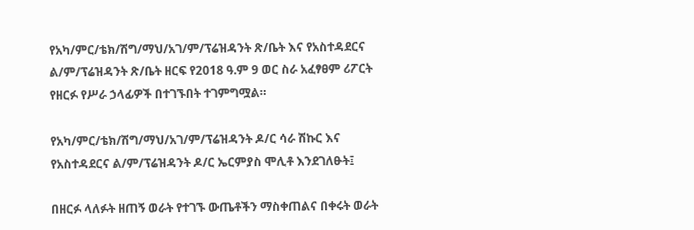የአካ/ምር/ቴክ/ሽግ/ማህ/አገ/ም/ፕሬዝዳንት ጽ/ቤት እና የአስተዳደርና ል/ም/ፕሬዝዳንት ጽ/ቤት ዘርፍ የ2018 ዓ.ም 9 ወር ስራ አፈፃፀም ሪፖርት የዘርፉ የሥራ ኃላፊዎች በተገኙበት ተገምግሟል።

የአካ/ምር/ቴክ/ሽግ/ማህ/አገ/ም/ፕሬዝዳንት ዶ/ር ሳራ ሽኩር እና የአስተዳደርና ል/ም/ፕሬዝዳንት ዶ/ር ኤርምያስ ሞሊቶ እንደገለፁት፤

በዘርፉ ላለፉት ዘጠኝ ወራት የተገኙ ውጤቶችን ማስቀጠልና በቀሩት ወራት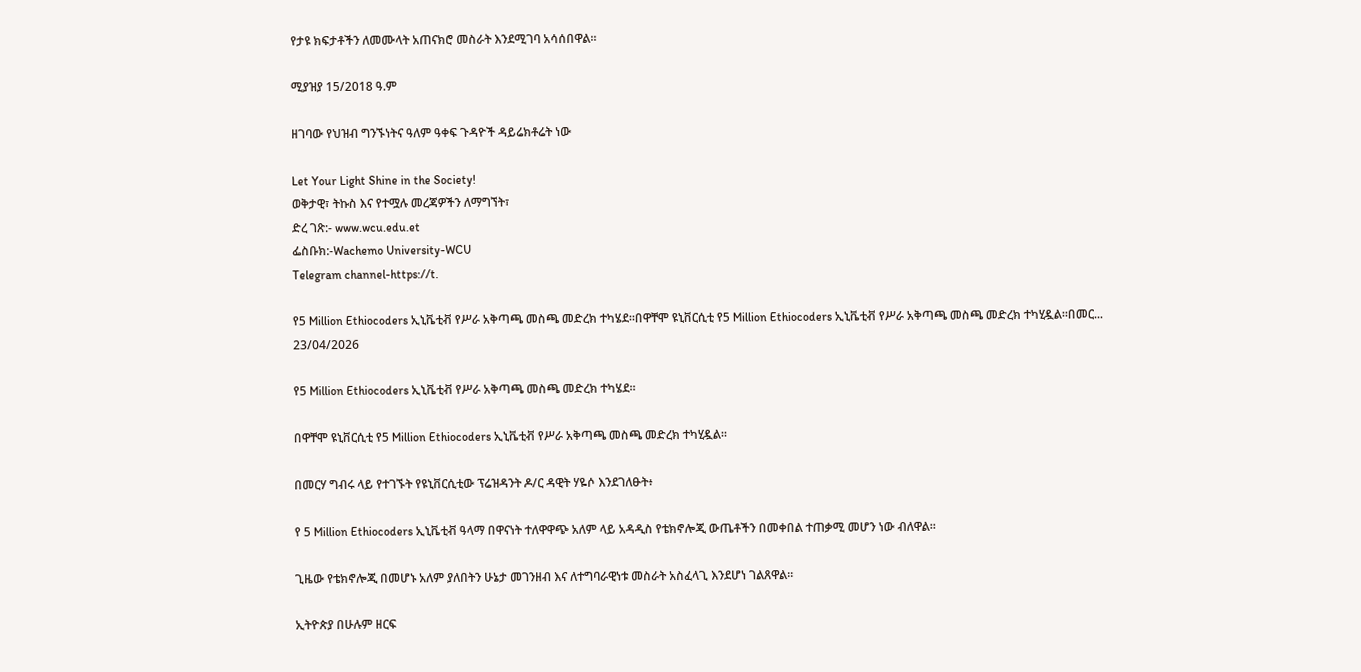የታዩ ክፍታቶችን ለመሙላት አጠናክሮ መስራት እንደሚገባ አሳሰበዋል።

ሚያዝያ 15/2018 ዓ.ም

ዘገባው የህዝብ ግንኙነትና ዓለም ዓቀፍ ጉዳዮች ዳይሬክቶሬት ነው

Let Your Light Shine in the Society!
ወቅታዊ፣ ትኩስ እና የተሟሉ መረጃዎችን ለማግኘት፣
ድረ ገጽ:- www.wcu.edu.et
ፌስቡክ:-Wachemo University-WCU
Telegram channel-https://t.

የ5 Million Ethiocoders ኢኒቬቲቭ የሥራ አቅጣጫ መስጫ መድረክ ተካሄደ።በዋቸሞ ዩኒቨርሲቲ የ5 Million Ethiocoders ኢኒቬቲቭ የሥራ አቅጣጫ መስጫ መድረክ ተካሂዷል።በመር...
23/04/2026

የ5 Million Ethiocoders ኢኒቬቲቭ የሥራ አቅጣጫ መስጫ መድረክ ተካሄደ።

በዋቸሞ ዩኒቨርሲቲ የ5 Million Ethiocoders ኢኒቬቲቭ የሥራ አቅጣጫ መስጫ መድረክ ተካሂዷል።

በመርሃ ግብሩ ላይ የተገኙት የዩኒቨርሲቲው ፕሬዝዳንት ዶ/ር ዳዊት ሃዬሶ እንደገለፁት፥

የ 5 Million Ethiocoders ኢኒቬቲቭ ዓላማ በዋናነት ተለዋዋጭ አለም ላይ አዳዲስ የቴክኖሎጂ ውጤቶችን በመቀበል ተጠቃሚ መሆን ነው ብለዋል።

ጊዜው የቴክኖሎጂ በመሆኑ አለም ያለበትን ሁኔታ መገንዘብ እና ለተግባራዊነቱ መስራት አስፈላጊ እንደሆነ ገልጸዋል።

ኢትዮጵያ በሁሉም ዘርፍ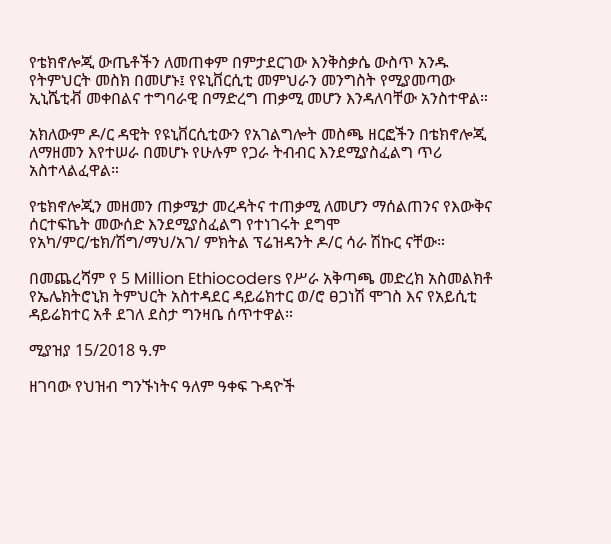የቴክኖሎጂ ውጤቶችን ለመጠቀም በምታደርገው እንቅስቃሴ ውስጥ አንዱ የትምህርት መስክ በመሆኑ፤ የዩኒቨርሲቲ መምህራን መንግስት የሚያመጣው ኢኒሼቲቭ መቀበልና ተግባራዊ በማድረግ ጠቃሚ መሆን እንዳለባቸው አንስተዋል።

አክለውም ዶ/ር ዳዊት የዩኒቨርሲቲውን የአገልግሎት መስጫ ዘርፎችን በቴክኖሎጂ ለማዘመን እየተሠራ በመሆኑ የሁሉም የጋራ ትብብር እንደሚያስፈልግ ጥሪ አስተላልፈዋል።

የቴክኖሎጂን መዘመን ጠቃሜታ መረዳትና ተጠቃሚ ለመሆን ማሰልጠንና የእውቅና ሰርተፍኬት መውሰድ እንደሚያስፈልግ የተነገሩት ደግሞ የአካ/ምር/ቴክ/ሽግ/ማህ/አገ/ ምክትል ፕሬዝዳንት ዶ/ር ሳራ ሽኩር ናቸው።

በመጨረሻም የ 5 Million Ethiocoders የሥራ አቅጣጫ መድረክ አስመልክቶ የኤሌክትሮኒክ ትምህርት አስተዳደር ዳይሬክተር ወ/ሮ ፀጋነሽ ሞገስ እና የአይሲቲ ዳይሬክተር አቶ ደገለ ደስታ ግንዛቤ ሰጥተዋል።

ሚያዝያ 15/2018 ዓ.ም

ዘገባው የህዝብ ግንኙነትና ዓለም ዓቀፍ ጉዳዮች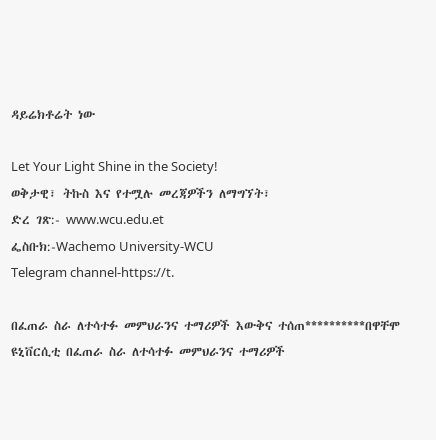ዳይሬክቶሬት ነው

Let Your Light Shine in the Society!
ወቅታዊ፣ ትኩስ እና የተሟሉ መረጃዎችን ለማግኘት፣
ድረ ገጽ:- www.wcu.edu.et
ፌስቡክ:-Wachemo University-WCU
Telegram channel-https://t.

በፈጠራ ስራ ለተሳተፉ መምህራንና ተማሪዎች እውቅና ተሰጠ**********በዋቸሞ ዩኒቨርሲቲ በፈጠራ ስራ ለተሳተፉ መምህራንና ተማሪዎች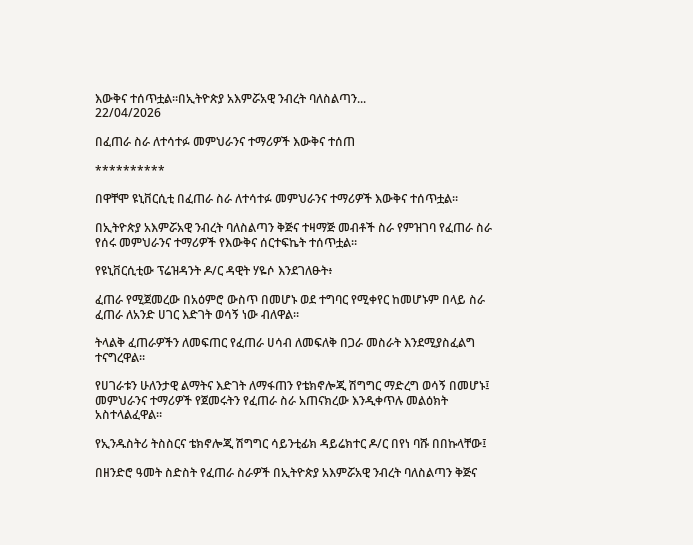እውቅና ተሰጥቷል።በኢትዮጵያ አእምሯአዊ ንብረት ባለስልጣን...
22/04/2026

በፈጠራ ስራ ለተሳተፉ መምህራንና ተማሪዎች እውቅና ተሰጠ

**********

በዋቸሞ ዩኒቨርሲቲ በፈጠራ ስራ ለተሳተፉ መምህራንና ተማሪዎች እውቅና ተሰጥቷል።

በኢትዮጵያ አእምሯአዊ ንብረት ባለስልጣን ቅጅና ተዛማጅ መብቶች ስራ የምዝገባ የፈጠራ ስራ የሰሩ መምህራንና ተማሪዎች የእውቅና ሰርተፍኬት ተሰጥቷል።

የዩኒቨርሲቲው ፕሬዝዳንት ዶ/ር ዳዊት ሃዬሶ እንደገለፁት፥

ፈጠራ የሚጀመረው በአዕምሮ ውስጥ በመሆኑ ወደ ተግባር የሚቀየር ከመሆኑም በላይ ስራ ፈጠራ ለአንድ ሀገር እድገት ወሳኝ ነው ብለዋል።

ትላልቅ ፈጠራዎችን ለመፍጠር የፈጠራ ሀሳብ ለመፍለቅ በጋራ መስራት እንደሚያስፈልግ ተናግረዋል።

የሀገራቱን ሁለንታዊ ልማትና እድገት ለማፋጠን የቴክኖሎጂ ሽግግር ማድረግ ወሳኝ በመሆኑ፤ መምህራንና ተማሪዎች የጀመሩትን የፈጠራ ስራ አጠናክረው እንዲቀጥሉ መልዕክት አስተላልፈዋል።

የኢንዱስትሪ ትስስርና ቴክኖሎጂ ሽግግር ሳይንቲፊክ ዳይሬክተር ዶ/ር በየነ ባሹ በበኩላቸው፤

በዘንድሮ ዓመት ስድስት የፈጠራ ስራዎች በኢትዮጵያ አእምሯአዊ ንብረት ባለስልጣን ቅጅና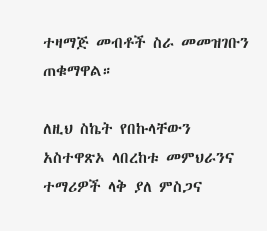ተዛማጅ መብቶች ስራ መመዝገቡን ጠቁማዋል።

ለዚህ ስኬት የበኩላቸውን አስተዋጽኦ ላበረከቱ መምህራንና ተማሪዎች ላቅ ያለ ምስጋና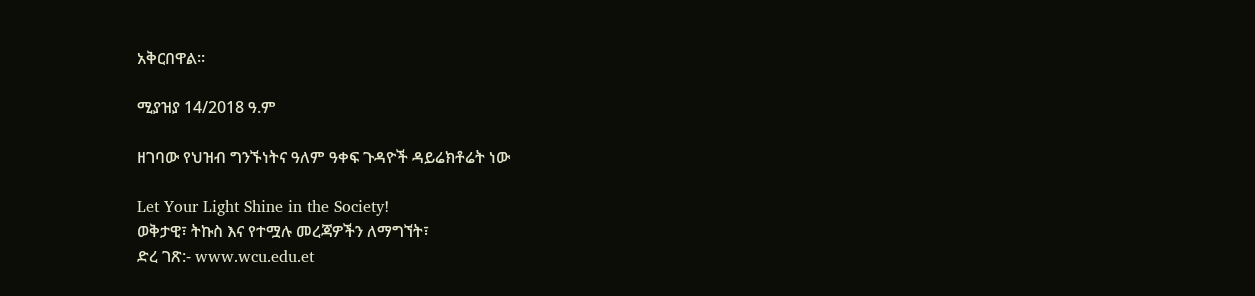አቅርበዋል።

ሚያዝያ 14/2018 ዓ.ም

ዘገባው የህዝብ ግንኙነትና ዓለም ዓቀፍ ጉዳዮች ዳይሬክቶሬት ነው

Let Your Light Shine in the Society!
ወቅታዊ፣ ትኩስ እና የተሟሉ መረጃዎችን ለማግኘት፣
ድረ ገጽ:- www.wcu.edu.et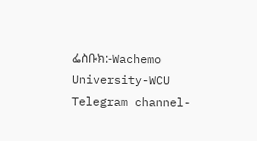ፌስቡክ:-Wachemo University-WCU
Telegram channel-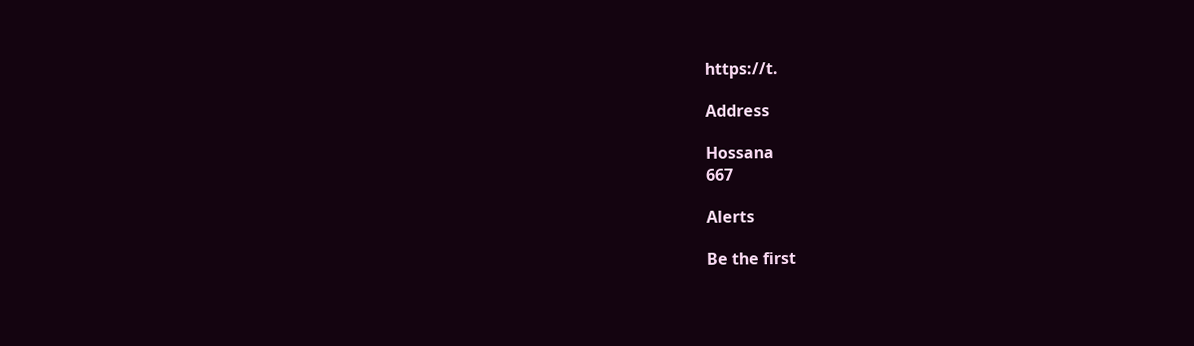https://t.

Address

Hossana
667

Alerts

Be the first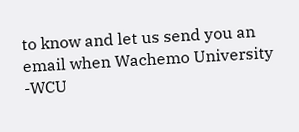to know and let us send you an email when Wachemo University -WCU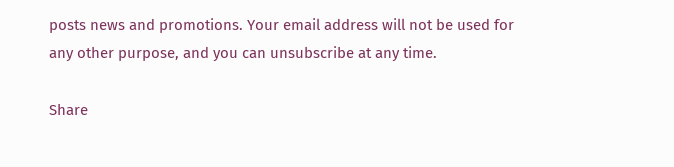posts news and promotions. Your email address will not be used for any other purpose, and you can unsubscribe at any time.

Share